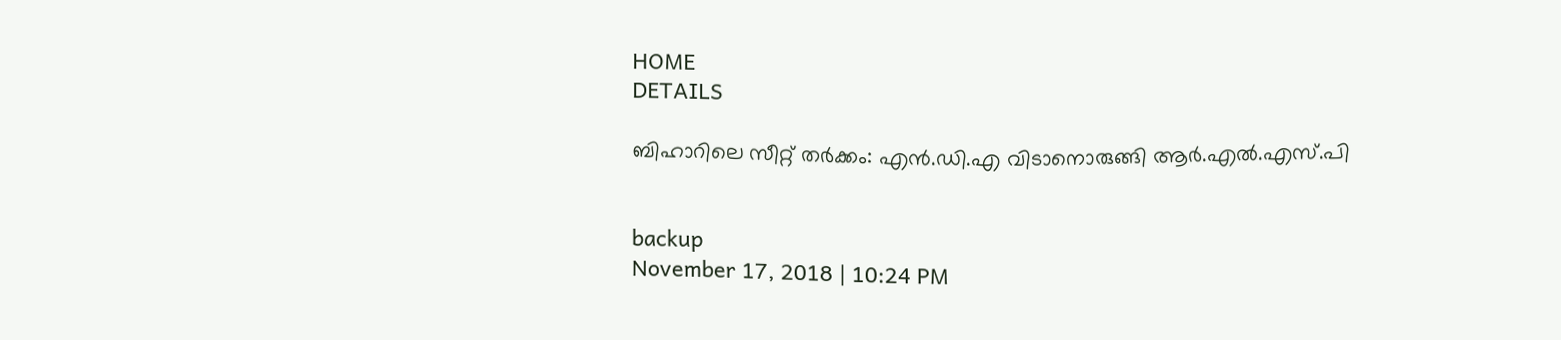HOME
DETAILS

ബിഹാറിലെ സീറ്റ് തര്‍ക്കം: എന്‍.ഡി.എ വിടാനൊരുങ്ങി ആര്‍.എല്‍.എസ്.പി


backup
November 17, 2018 | 10:24 PM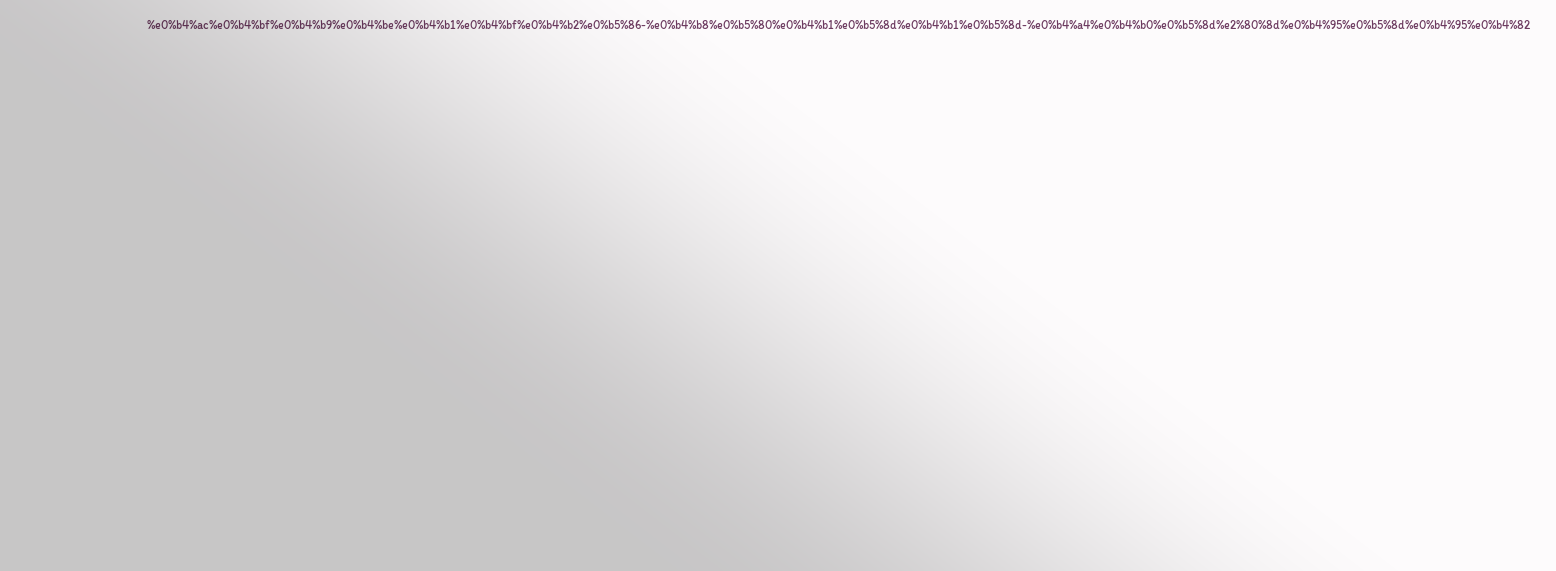%e0%b4%ac%e0%b4%bf%e0%b4%b9%e0%b4%be%e0%b4%b1%e0%b4%bf%e0%b4%b2%e0%b5%86-%e0%b4%b8%e0%b5%80%e0%b4%b1%e0%b5%8d%e0%b4%b1%e0%b5%8d-%e0%b4%a4%e0%b4%b0%e0%b5%8d%e2%80%8d%e0%b4%95%e0%b5%8d%e0%b4%95%e0%b4%82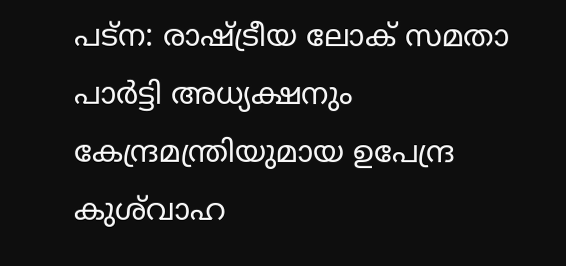പട്‌ന: രാഷ്ട്രീയ ലോക് സമതാ പാര്‍ട്ടി അധ്യക്ഷനും കേന്ദ്രമന്ത്രിയുമായ ഉപേന്ദ്ര കുശ്‌വാഹ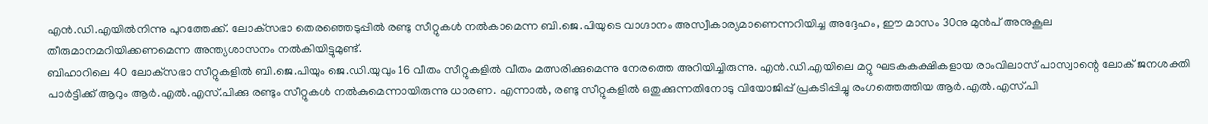എന്‍.ഡി.എയില്‍നിന്നു പുറത്തേക്ക്. ലോക്‌സഭാ തെരഞ്ഞെടുപ്പില്‍ രണ്ടു സീറ്റുകള്‍ നല്‍കാമെന്ന ബി.ജെ.പിയുടെ വാഗ്ദാനം അസ്വീകാര്യമാണെന്നറിയിച്ച അദ്ദേഹം, ഈ മാസം 30നു മുന്‍പ് അനുകൂല തീരുമാനമറിയിക്കണമെന്ന അന്ത്യശാസനം നല്‍കിയിട്ടുമുണ്ട്.
ബിഹാറിലെ 40 ലോക്‌സഭാ സീറ്റുകളില്‍ ബി.ജെ.പിയും ജെ.ഡി.യുവും 16 വീതം സീറ്റുകളില്‍ വീതം മത്സരിക്കുമെന്നു നേരത്തെ അറിയിച്ചിരുന്നു. എന്‍.ഡി.എയിലെ മറ്റു ഘടകകക്ഷികളായ രാംവിലാസ് പാസ്വാന്റെ ലോക് ജനശക്തി പാര്‍ട്ടിക്ക് ആറും ആര്‍.എല്‍.എസ്.പിക്കു രണ്ടും സീറ്റുകള്‍ നല്‍കുമെന്നായിരുന്നു ധാരണ. എന്നാല്‍, രണ്ടു സീറ്റുകളില്‍ ഒതുക്കുന്നതിനോടു വിയോജിപ്പ് പ്രകടിപ്പിച്ചു രംഗത്തെത്തിയ ആര്‍.എല്‍.എസ്.പി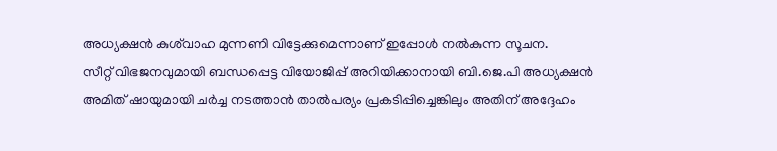അധ്യക്ഷന്‍ കുശ്‌വാഹ മുന്നണി വിട്ടേക്കുമെന്നാണ് ഇപ്പോള്‍ നല്‍കുന്ന സൂചന.
സീറ്റ് വിഭജനവുമായി ബന്ധപ്പെട്ട വിയോജിപ്പ് അറിയിക്കാനായി ബി.ജെ.പി അധ്യക്ഷന്‍ അമിത് ഷായുമായി ചര്‍ച്ച നടത്താന്‍ താല്‍പര്യം പ്രകടിപ്പിച്ചെങ്കിലും അതിന് അദ്ദേഹം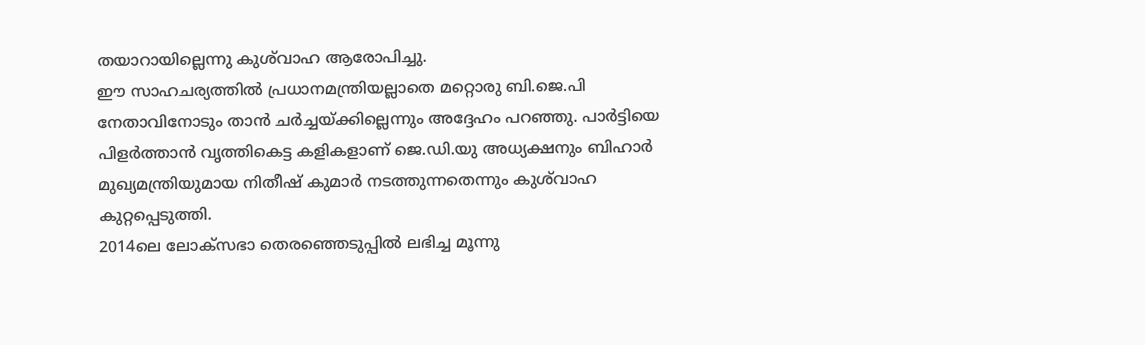തയാറായില്ലെന്നു കുശ്‌വാഹ ആരോപിച്ചു.
ഈ സാഹചര്യത്തില്‍ പ്രധാനമന്ത്രിയല്ലാതെ മറ്റൊരു ബി.ജെ.പി നേതാവിനോടും താന്‍ ചര്‍ച്ചയ്ക്കില്ലെന്നും അദ്ദേഹം പറഞ്ഞു. പാര്‍ട്ടിയെ പിളര്‍ത്താന്‍ വൃത്തികെട്ട കളികളാണ് ജെ.ഡി.യു അധ്യക്ഷനും ബിഹാര്‍ മുഖ്യമന്ത്രിയുമായ നിതീഷ് കുമാര്‍ നടത്തുന്നതെന്നും കുശ്‌വാഹ കുറ്റപ്പെടുത്തി.
2014ലെ ലോക്‌സഭാ തെരഞ്ഞെടുപ്പില്‍ ലഭിച്ച മൂന്നു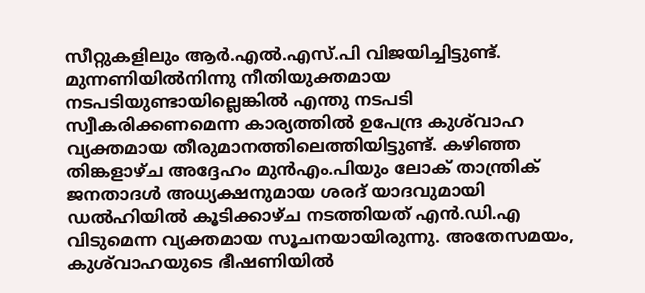സീറ്റുകളിലും ആര്‍.എല്‍.എസ്.പി വിജയിച്ചിട്ടുണ്ട്. മുന്നണിയില്‍നിന്നു നീതിയുക്തമായ നടപടിയുണ്ടായില്ലെങ്കില്‍ എന്തു നടപടി സ്വീകരിക്കണമെന്ന കാര്യത്തില്‍ ഉപേന്ദ്ര കുശ്‌വാഹ വ്യക്തമായ തീരുമാനത്തിലെത്തിയിട്ടുണ്ട്. കഴിഞ്ഞ തിങ്കളാഴ്ച അദ്ദേഹം മുന്‍എം.പിയും ലോക് താന്ത്രിക് ജനതാദള്‍ അധ്യക്ഷനുമായ ശരദ് യാദവുമായി ഡല്‍ഹിയില്‍ കൂടിക്കാഴ്ച നടത്തിയത് എന്‍.ഡി.എ വിടുമെന്ന വ്യക്തമായ സൂചനയായിരുന്നു. അതേസമയം, കുശ്‌വാഹയുടെ ഭീഷണിയില്‍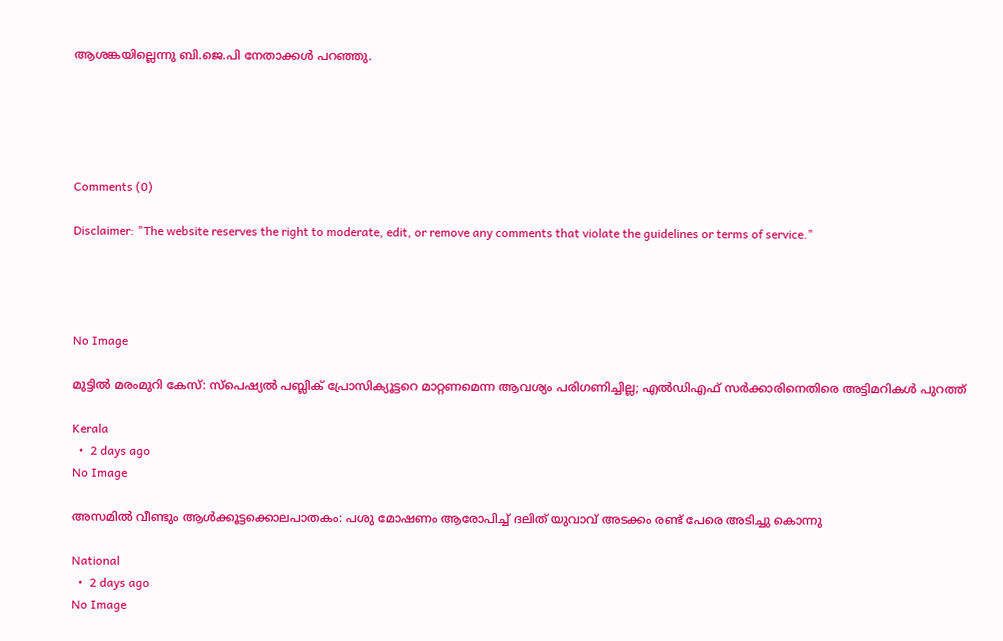ആശങ്കയില്ലെന്നു ബി.ജെ.പി നേതാക്കള്‍ പറഞ്ഞു.





Comments (0)

Disclaimer: "The website reserves the right to moderate, edit, or remove any comments that violate the guidelines or terms of service."




No Image

മുട്ടിൽ മരംമുറി കേസ്: സ്‌പെഷ്യൽ പബ്ലിക് പ്രോസിക്യൂട്ടറെ മാറ്റണമെന്ന ആവശ്യം പരിഗണിച്ചില്ല; എൽഡിഎഫ് സർക്കാരിനെതിരെ അട്ടിമറികൾ പുറത്ത്

Kerala
  •  2 days ago
No Image

അസമിൽ വീണ്ടും ആൾക്കൂട്ടക്കൊലപാതകം: പശു മോഷണം ആരോപിച്ച് ദലിത് യുവാവ് അടക്കം രണ്ട് പേരെ അടിച്ചു കൊന്നു

National
  •  2 days ago
No Image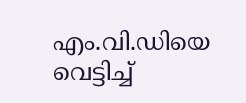എം.വി.ഡിയെ വെട്ടിച്ച്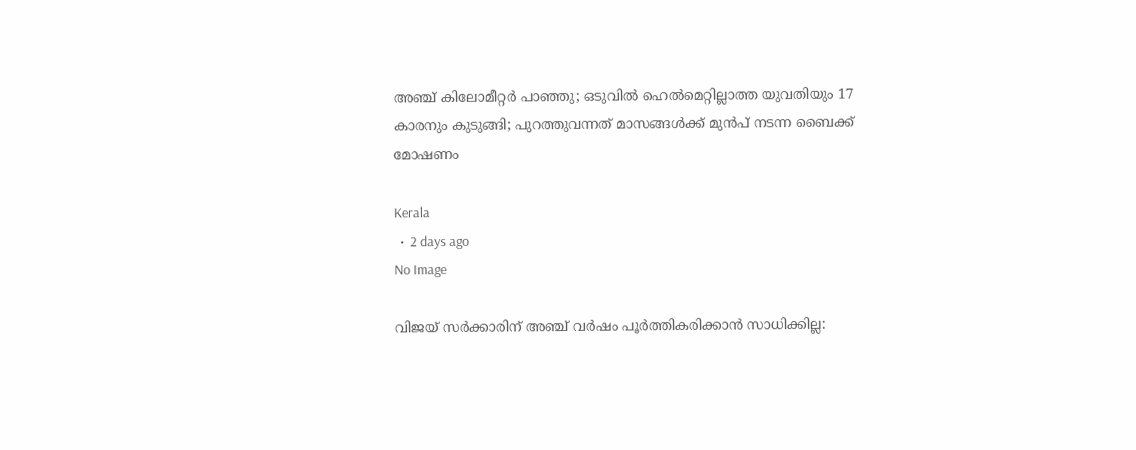അഞ്ച് കിലോമീറ്റർ പാഞ്ഞു; ഒടുവിൽ ഹെൽമെറ്റില്ലാത്ത യുവതിയും 17 കാരനും കുടുങ്ങി; പുറത്തുവന്നത് മാസങ്ങൾക്ക് മുൻപ് നടന്ന ബൈക്ക് മോഷണം

Kerala
  •  2 days ago
No Image

വിജയ് സർക്കാരിന് അഞ്ച് വർഷം പൂർത്തികരിക്കാൻ സാധിക്കില്ല: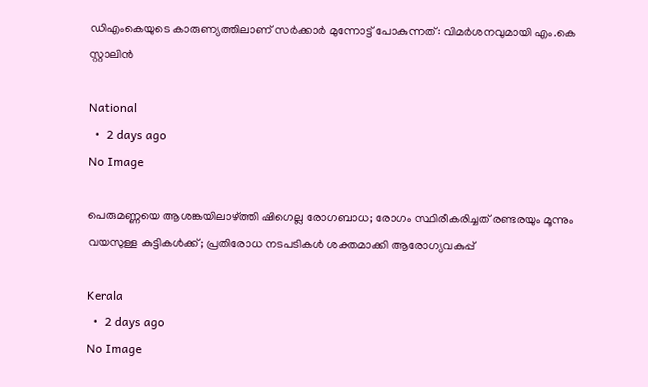ഡിഎംകെയുടെ കാരുണ്യത്തിലാണ് സർക്കാർ മുന്നോട്ട് പോകുന്നത്: വിമർശനവുമായി എം.കെ സ്റ്റാലിൻ

National
  •  2 days ago
No Image

പെരുമണ്ണയെ ആശങ്കയിലാഴ്ത്തി ഷിഗെല്ല രോഗബാധ; രോഗം സ്ഥിരീകരിച്ചത് രണ്ടരയും മൂന്നും വയസുള്ള കുട്ടികൾക്ക്; പ്രതിരോധ നടപടികൾ ശക്തമാക്കി ആരോഗ്യവകുപ്പ്

Kerala
  •  2 days ago
No Image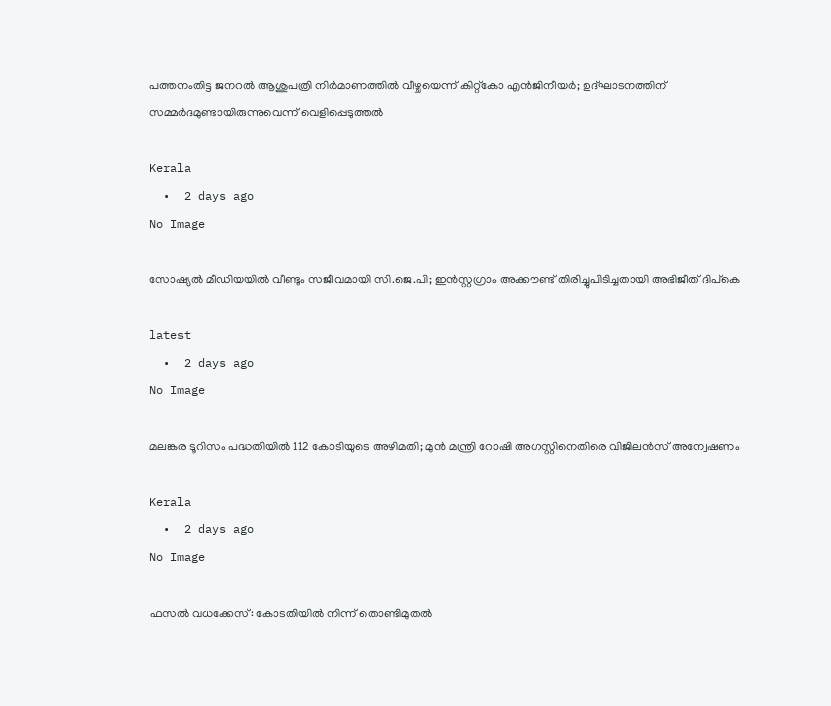പത്തനംതിട്ട ജനറല്‍ ആശുപത്രി നിര്‍മാണത്തില്‍ വീഴ്ചയെന്ന് കിറ്റ്‌കോ എന്‍ജിനീയര്‍; ഉദ്ഘാടനത്തിന് സമ്മര്‍ദമുണ്ടായിരുന്നുവെന്ന് വെളിപ്പെടുത്തല്‍

Kerala
  •  2 days ago
No Image

സോഷ്യല്‍ മീഡിയയില്‍ വീണ്ടും സജീവമായി സി.ജെ.പി; ഇന്‍സ്റ്റഗ്രാം അക്കൗണ്ട് തിരിച്ചുപിടിച്ചതായി അഭിജീത് ദിപ്‌കെ

latest
  •  2 days ago
No Image

മലങ്കര ടൂറിസം പദ്ധതിയിൽ 112 കോടിയുടെ അഴിമതി; മുൻ മന്ത്രി റോഷി അഗസ്റ്റിനെതിരെ വിജിലൻസ് അന്വേഷണം

Kerala
  •  2 days ago
No Image

ഫസല്‍ വധക്കേസ്: കോടതിയില്‍ നിന്ന് തൊണ്ടിമുതല്‍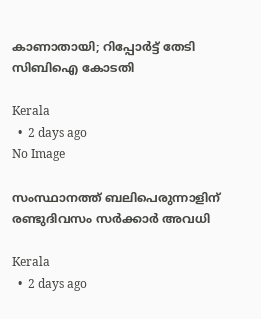കാണാതായി; റിപ്പോര്‍ട്ട് തേടി സിബിഐ കോടതി

Kerala
  •  2 days ago
No Image

സംസ്ഥാനത്ത് ബലിപെരുന്നാളിന് രണ്ടുദിവസം സര്‍ക്കാര്‍ അവധി

Kerala
  •  2 days ago